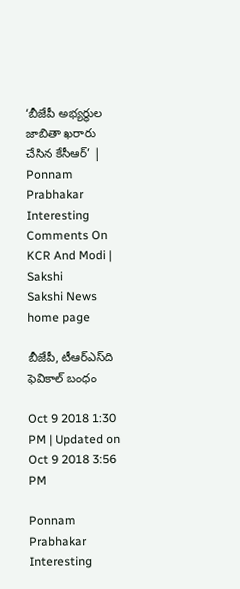‘బీజేపీ అభ్యర్థుల జాబితా ఖరారు చేసిన కేసీఆర్‌’ | Ponnam Prabhakar Interesting Comments On KCR And Modi | Sakshi
Sakshi News home page

బీజేపీ, టీఆర్‌ఎస్‌ది ఫెవికాల్‌ బంధం

Oct 9 2018 1:30 PM | Updated on Oct 9 2018 3:56 PM

Ponnam Prabhakar Interesting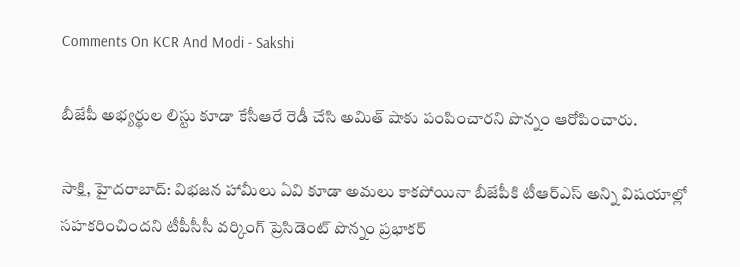Comments On KCR And Modi - Sakshi

బీజేపీ అభ్యర్థుల లిస్టు కూడా కేసీఆరే రెడీ చేసి అమిత్‌ షాకు పంపించారని పొన్నం ఆరోపించారు.

సాక్షి, హైదరాబాద్‌: విభజన హామీలు ఏవి కూడా అమలు కాకపోయినా బీజేపీకి టీఆర్‌ఎస్‌ అన్ని విషయాల్లో సహకరించిందని టీపీసీసీ వర్కింగ్‌ ప్రెసిడెంట్‌ పొన్నం ప్రభాకర్‌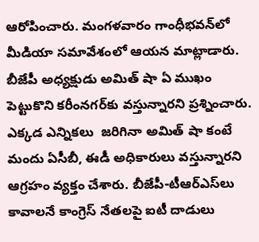ఆరోపించారు. మంగళవారం గాంధీభవన్‌లో మీడియా సమావేశంలో ఆయన మాట్లాడారు. బీజేపీ అధ్యక్షుడు అమిత్‌ షా ఏ ముఖం పెట్టుకొని కరీంనగర్‌కు వస్తున్నారని ప్రశ్నించారు. ఎక్కడ ఎన్నికలు  జరిగినా అమిత్‌ షా కంటే మందు ఏసీబీ, ఈడీ అధికారులు వస్తున్నారని ఆగ్రహం వ్యక్తం చేశారు. బీజేపీ-టీఆర్‌ఎస్‌లు కావాలనే కాంగ్రెస్‌ నేతలపై ఐటీ దాడులు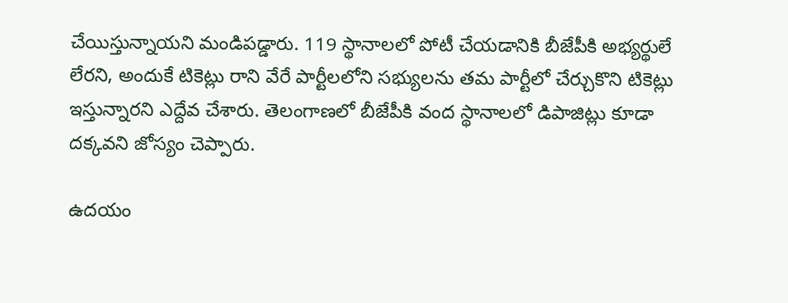చేయిస్తున్నాయని మండిపడ్డారు. 119 స్థానాలలో పోటీ చేయడానికి బీజేపీకి అభ్యర్థులే లేరని, అందుకే టికెట్లు రాని వేరే పార్టీలలోని సభ్యులను తమ పార్టీలో చేర్చుకొని టికెట్లు ఇస్తున్నారని ఎద్దేవ చేశారు. తెలంగాణలో బీజేపీకి వంద స్థానాలలో డిపాజిట్లు కూడా దక్కవని జోస్యం చెప్పారు.

ఉదయం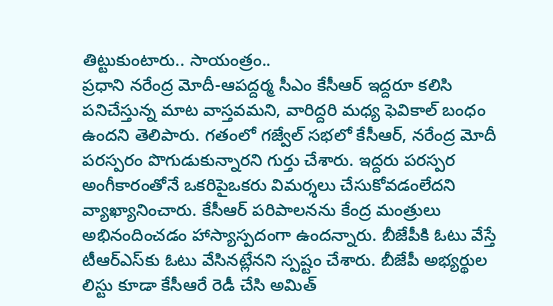తిట్టుకుంటారు.. సాయంత్రం..
ప్రధాని నరేంద్ర మోదీ-ఆపద్దర్మ సీఎం కేసీఆర్‌ ఇద్దరూ కలిసి పనిచేస్తున్న మాట వాస్తవమని, వారిద్దరి మధ్య ఫెవికాల్‌ బంధం ఉందని తెలిపారు. గతంలో గజ్వేల్‌ సభలో కేసీఆర్‌, నరేంద్ర మోదీ పరస్పరం పొగుడుకున్నారని గుర్తు చేశారు. ఇద్దరు పరస్పర అంగీకారంతోనే ఒకరిపైఒకరు విమర్శలు చేసుకోవడంలేదని వ్యాఖ్యానించారు. కేసీఆర్‌ పరిపాలనను కేంద్ర మంత్రులు అభినందించడం హాస్యాస్పదంగా ఉందన్నారు. బీజేపీకి ఓటు వేస్తే టీఆర్‌ఎస్‌కు ఓటు వేసినట్లేనని స్పష్టం చేశారు. బీజేపీ అభ్యర్థుల లిస్టు కూడా కేసీఆరే రెడీ చేసి అమిత్‌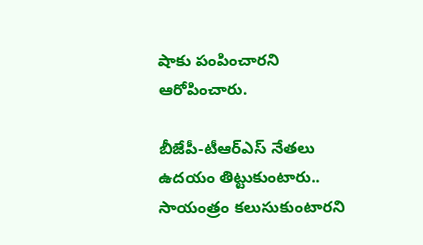షాకు పంపించారని ఆరోపించారు.

బీజేపీ-టీఆర్‌ఎస్‌ నేతలు ఉదయం తిట్టుకుంటారు.. సాయంత్రం కలుసుకుంటారని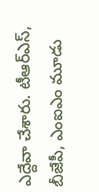ఎద్దేవా చేశారు. టీఆర్‌ఎస్‌, బీజేపీ, ఎంఐఎం మూడు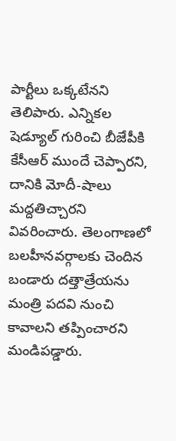పార్టీలు ఒక్కటేనని తెలిపారు. ఎన్నికల షెడ్యూల్‌ గురించి బీజేపీకి కేసీఆర్‌ ముందే చెప్పారని, దానికి మోదీ-షాలు మద్దతిచ్చారని వివరించారు. తెలంగాణలో బలహీనవర్గాలకు చెందిన బండారు దత్తాత్రేయను మంత్రి పదవి నుంచి కావాలని తప్పించారని మండిపడ్డారు.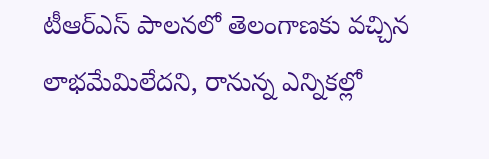టీఆర్‌ఎస్‌ పాలనలో తెలంగాణకు వచ్చిన లాభమేమిలేదని, రానున్న ఎన్నికల్లో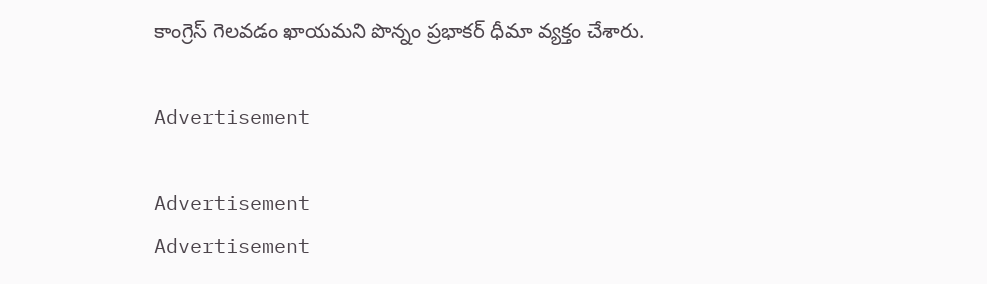కాంగ్రెస్‌ గెలవడం ఖాయమని పొన్నం ప్రభాకర్‌ ధీమా వ్యక్తం చేశారు.

Advertisement

Advertisement
Advertisement